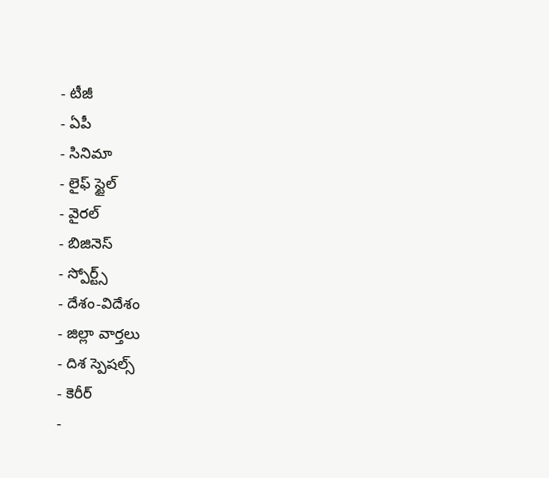- టీజీ
- ఏపీ
- సినిమా
- లైఫ్ స్టైల్
- వైరల్
- బిజినెస్
- స్పోర్ట్స్
- దేశం-విదేశం
- జిల్లా వార్తలు
- దిశ స్పెషల్స్
- కెరీర్
-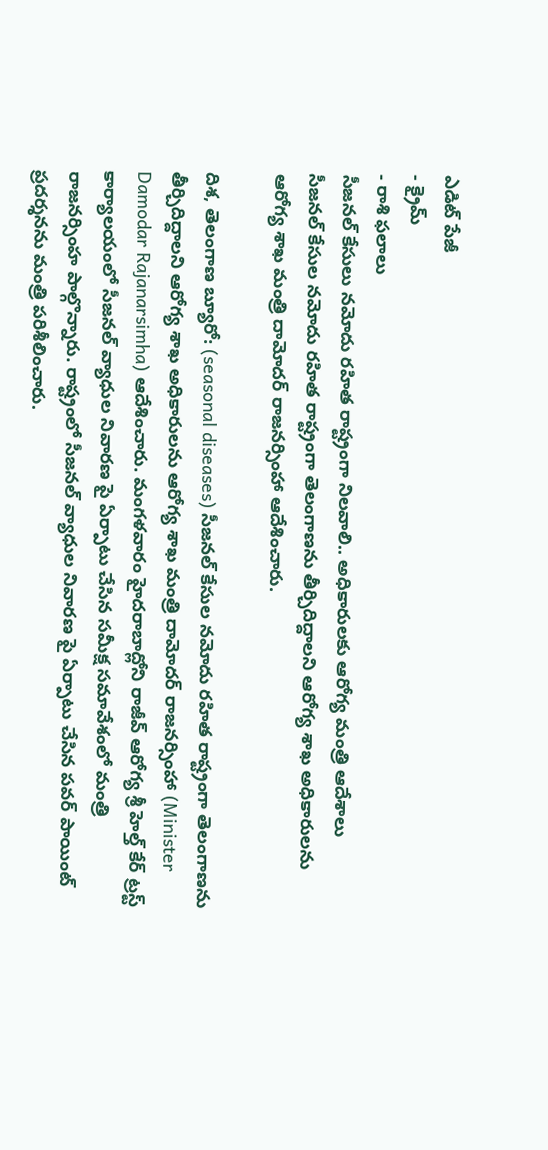ఎడిట్ పేజీ
- క్రైమ్
- రాశి ఫలాలు
సీజనల్ కేసులు నమోదు రహిత రాష్ట్రంగా నిలవాలి.. అధికారులకు ఆరోగ్య మంత్రి ఆదేశాలు
సీజనల్ కేసుల నమోదు రహిత రాష్ట్రంగా తెలంగాణను తీర్చిదిద్దాలని ఆరోగ్య శాఖ అధికారులను ఆరోగ్య శాఖ మంత్రి దామోదర్ రాజనర్సింహా ఆదేశించారు.

దిశ, తెలంగాణ బ్యూరో: (seasonal diseases) సీజనల్ కేసుల నమోదు రహిత రాష్ట్రంగా తెలంగాణను తీర్చిదిద్దాలని ఆరోగ్య శాఖ అధికారులను ఆరోగ్య శాఖ మంత్రి దామోదర్ రాజనర్సింహా (Minister Damodar Rajanarsimha) ఆదేశించారు. మంగళవారం హైదరాబాద్లోని రాజీవ్ ఆరోగ్య శ్రీ హెల్త్ కేర్ ట్రస్ట్ కార్యాలయంలో సీజనల్ వ్యాధుల నివారణ పై ఏర్పాటు చేసిన సమీక్ష సమావేశంలో మంత్రి రాజనర్సింహ పాల్గొన్నారు. రాష్ట్రంలో సీజనల్ వ్యాధుల నివారణ పై ఏర్పాటు చేసిన పవర్ పాయింట్ ప్రదర్శనను మంత్రి పరిశీలించారు.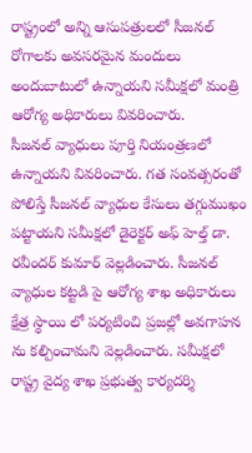రాష్ట్రంలో అన్ని ఆసుపత్రులలో సీజనల్ రోగాలకు అవసరమైన మందులు అందుబాటులో ఉన్నాయని సమీక్షలో మంత్రి ఆరోగ్య అధికారులు వివరించారు.
సీజనల్ వ్యాధులు పూర్తి నియంత్రణలో ఉన్నాయని వివరించారు. గత సంవత్సరంతో పోలిస్తే సీజనల్ వ్యాధుల కేసులు తగ్గుముఖం పట్టాయని సమీక్షలో డైరెక్టర్ అఫ్ హెల్త్ డా. రవీందర్ కుమార్ వెల్లడించారు. సీజనల్ వ్యాధుల కట్టడి పై ఆరోగ్య శాఖ అధికారులు క్షేత్ర స్థాయి లో పర్యటించి ప్రజల్లో అవగాహన ను కల్పించామని వెల్లడించారు. సమీక్షలో రాష్ట్ర వైద్య శాఖ ప్రభుత్వ కార్యదర్శి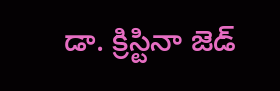డా. క్రిస్టినా జెడ్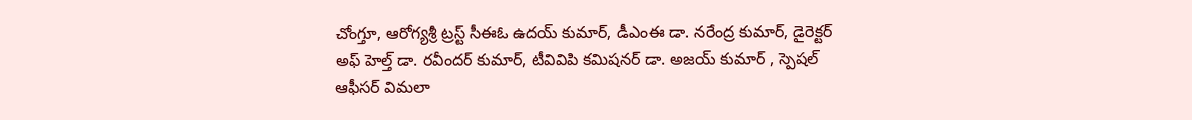చోంగ్తూ, ఆరోగ్యశ్రీ ట్రస్ట్ సీఈఓ ఉదయ్ కుమార్, డీఎంఈ డా. నరేంద్ర కుమార్, డైరెక్టర్ అఫ్ హెల్త్ డా. రవీందర్ కుమార్, టీవివిపి కమిషనర్ డా. అజయ్ కుమార్ , స్పెషల్ ఆఫీసర్ విమలా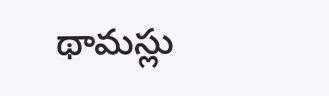థామస్లు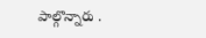పాల్గొన్నారు .